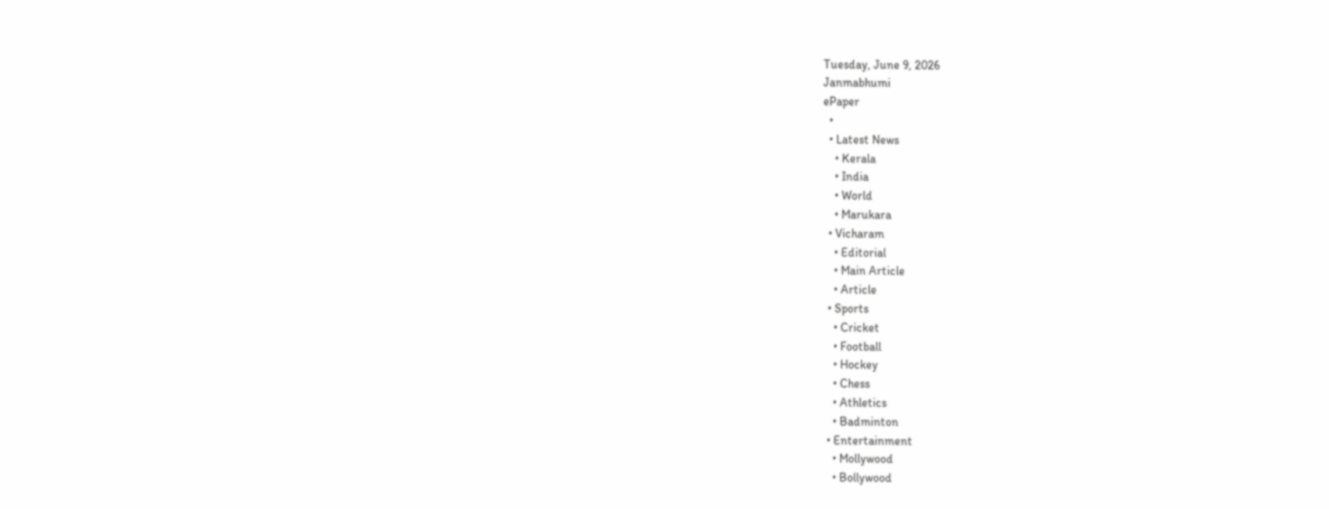Tuesday, June 9, 2026
Janmabhumi
ePaper
  •
  • Latest News
    • Kerala
    • India
    • World
    • Marukara
  • Vicharam
    • Editorial
    • Main Article
    • Article
  • Sports
    • Cricket
    • Football
    • Hockey
    • Chess
    • Athletics
    • Badminton
  • Entertainment
    • Mollywood
    • Bollywood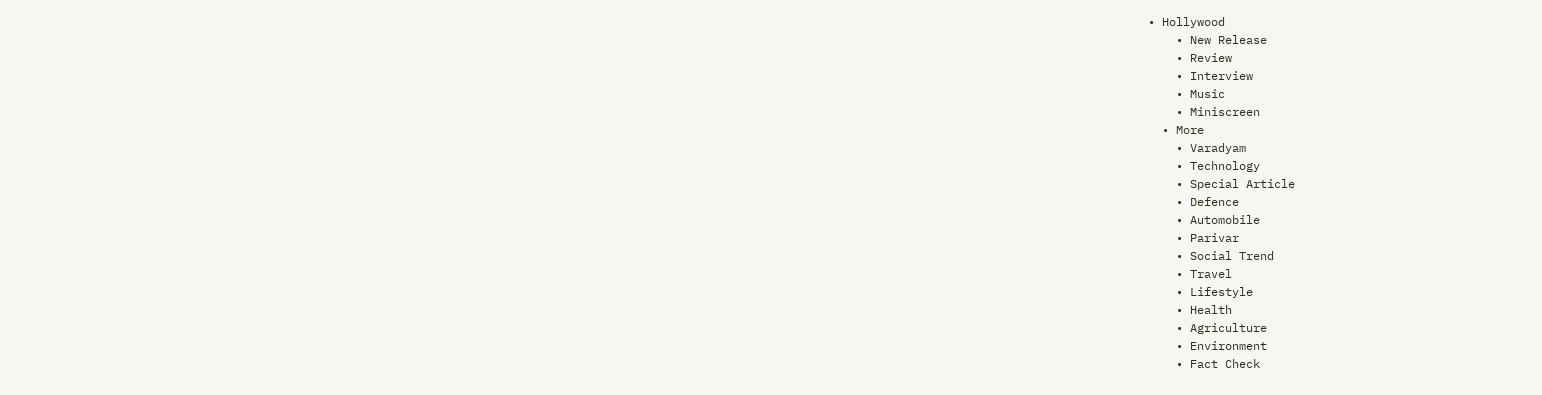• Hollywood
    • New Release
    • Review
    • Interview
    • Music
    • Miniscreen
  • More
    • Varadyam
    • Technology
    • Special Article
    • Defence
    • Automobile
    • Parivar
    • Social Trend
    • Travel
    • Lifestyle
    • Health
    • Agriculture
    • Environment
    • Fact Check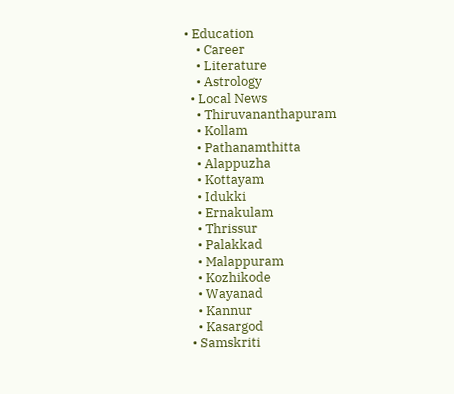• Education
    • Career
    • Literature
    • Astrology
  • Local News
    • Thiruvananthapuram
    • Kollam
    • Pathanamthitta
    • Alappuzha
    • Kottayam
    • Idukki
    • Ernakulam
    • Thrissur
    • Palakkad
    • Malappuram
    • Kozhikode
    • Wayanad
    • Kannur
    • Kasargod
  • Samskriti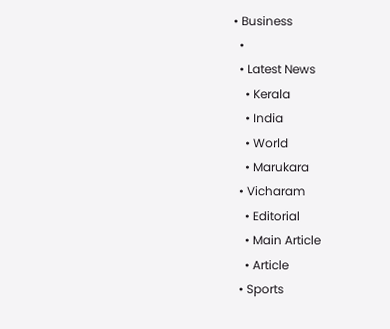• Business
  •
  • Latest News
    • Kerala
    • India
    • World
    • Marukara
  • Vicharam
    • Editorial
    • Main Article
    • Article
  • Sports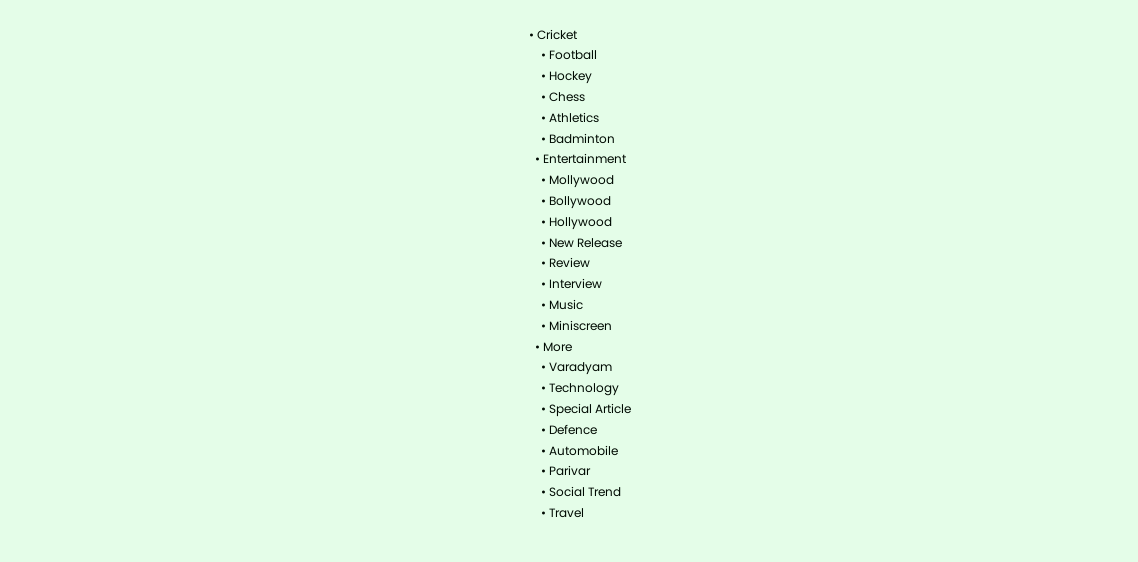• Cricket
    • Football
    • Hockey
    • Chess
    • Athletics
    • Badminton
  • Entertainment
    • Mollywood
    • Bollywood
    • Hollywood
    • New Release
    • Review
    • Interview
    • Music
    • Miniscreen
  • More
    • Varadyam
    • Technology
    • Special Article
    • Defence
    • Automobile
    • Parivar
    • Social Trend
    • Travel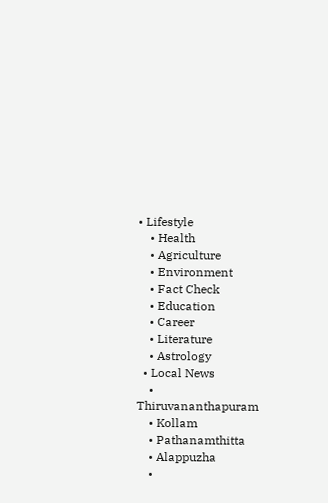• Lifestyle
    • Health
    • Agriculture
    • Environment
    • Fact Check
    • Education
    • Career
    • Literature
    • Astrology
  • Local News
    • Thiruvananthapuram
    • Kollam
    • Pathanamthitta
    • Alappuzha
    •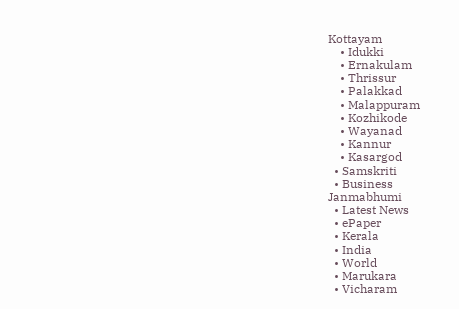Kottayam
    • Idukki
    • Ernakulam
    • Thrissur
    • Palakkad
    • Malappuram
    • Kozhikode
    • Wayanad
    • Kannur
    • Kasargod
  • Samskriti
  • Business
Janmabhumi
  • Latest News
  • ePaper
  • Kerala
  • India
  • World
  • Marukara
  • Vicharam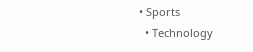• Sports
  • Technology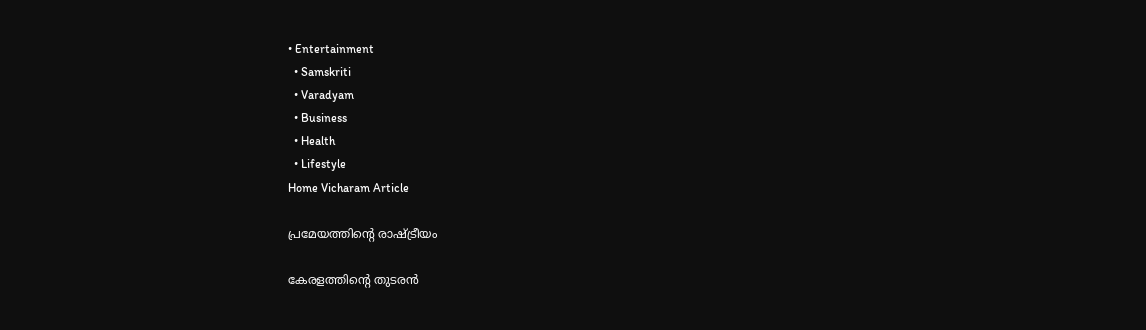• Entertainment
  • Samskriti
  • Varadyam
  • Business
  • Health
  • Lifestyle
Home Vicharam Article

പ്രമേയത്തിന്റെ രാഷ്‌ട്രീയം

കേരളത്തിന്റെ തുടരന്‍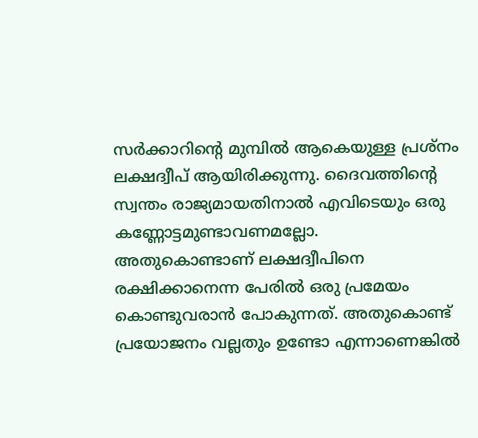സര്‍ക്കാറിന്റെ മുമ്പില്‍ ആകെയുള്ള പ്രശ്‌നം ലക്ഷദ്വീപ് ആയിരിക്കുന്നു. ദൈവത്തിന്റെ സ്വന്തം രാജ്യമായതിനാല്‍ എവിടെയും ഒരു കണ്ണോട്ടമുണ്ടാവണമല്ലോ. അതുകൊണ്ടാണ് ലക്ഷദ്വീപിനെ രക്ഷിക്കാനെന്ന പേരില്‍ ഒരു പ്രമേയം കൊണ്ടുവരാന്‍ പോകുന്നത്. അതുകൊണ്ട് പ്രയോജനം വല്ലതും ഉണ്ടോ എന്നാണെങ്കില്‍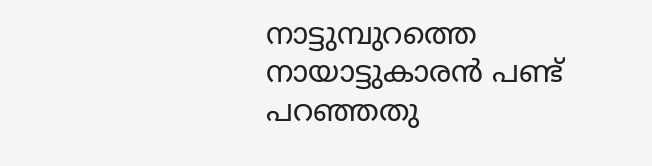നാട്ടുമ്പുറത്തെ നായാട്ടുകാരന്‍ പണ്ട് പറഞ്ഞതു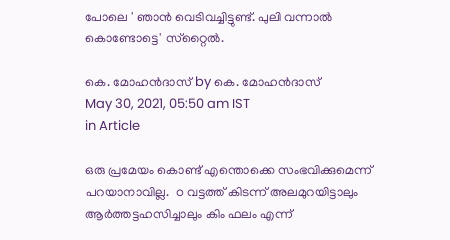പോലെ ' ഞാന്‍ വെടിവച്ചിട്ടുണ്ട്. പുലി വന്നാല്‍ കൊണ്ടോട്ടെ' സ്‌റ്റൈല്‍.

കെ. മോഹന്‍ദാസ് by കെ. മോഹന്‍ദാസ്
May 30, 2021, 05:50 am IST
in Article

ഒരു പ്രമേയം കൊണ്ട് എന്തൊക്കെ സംഭവിക്കുമെന്ന് പറയാനാവില്ല.  ഠ വട്ടത്ത് കിടന്ന് അലമുറയിട്ടാലും ആര്‍ത്തട്ടഹസിച്ചാലും കിം ഫലം എന്ന്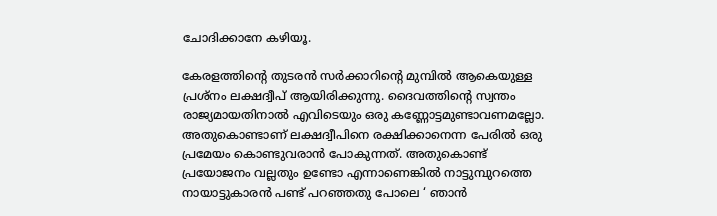ചോദിക്കാനേ കഴിയൂ.

കേരളത്തിന്റെ തുടരന്‍ സര്‍ക്കാറിന്റെ മുമ്പില്‍ ആകെയുള്ള പ്രശ്‌നം ലക്ഷദ്വീപ് ആയിരിക്കുന്നു. ദൈവത്തിന്റെ സ്വന്തം രാജ്യമായതിനാല്‍ എവിടെയും ഒരു കണ്ണോട്ടമുണ്ടാവണമല്ലോ. അതുകൊണ്ടാണ് ലക്ഷദ്വീപിനെ രക്ഷിക്കാനെന്ന പേരില്‍ ഒരു പ്രമേയം കൊണ്ടുവരാന്‍ പോകുന്നത്. അതുകൊണ്ട് പ്രയോജനം വല്ലതും ഉണ്ടോ എന്നാണെങ്കില്‍ നാട്ടുമ്പുറത്തെ നായാട്ടുകാരന്‍ പണ്ട് പറഞ്ഞതു പോലെ ‘ ഞാന്‍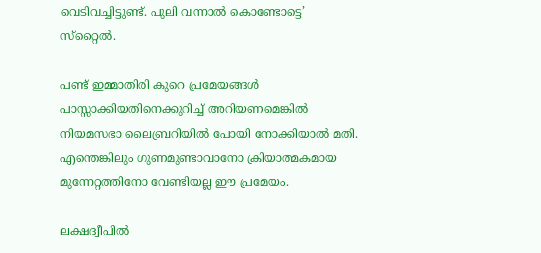വെടിവച്ചിട്ടുണ്ട്. പുലി വന്നാല്‍ കൊണ്ടോട്ടെ’ സ്‌റ്റൈല്‍.

പണ്ട് ഇമ്മാതിരി കുറെ പ്രമേയങ്ങള്‍ പാസ്സാക്കിയതിനെക്കുറിച്ച് അറിയണമെങ്കില്‍ നിയമസഭാ ലൈബ്രറിയില്‍ പോയി നോക്കിയാല്‍ മതി. എന്തെങ്കിലും ഗുണമുണ്ടാവാനോ ക്രിയാത്മകമായ മുന്നേറ്റത്തിനോ വേണ്ടിയല്ല ഈ പ്രമേയം.

ലക്ഷദ്വീപില്‍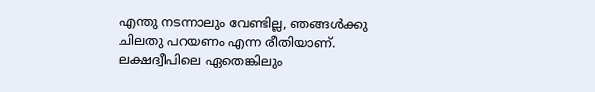എന്തു നടന്നാലും വേണ്ടില്ല, ഞങ്ങള്‍ക്കു ചിലതു പറയണം എന്ന രീതിയാണ്. ലക്ഷദ്വീപിലെ ഏതെങ്കിലും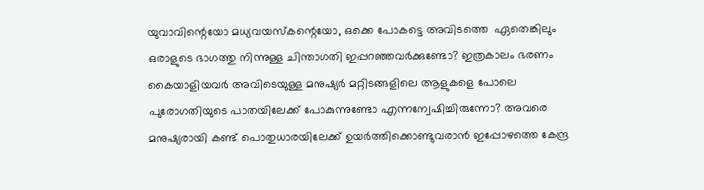യുവാവിന്റെയോ മധ്യവയസ്‌കന്റെയോ, ഒക്കെ പോകട്ടെ അവിടത്തെ  ഏതെങ്കിലും ഒരാളുടെ ഭാഗത്തു നിന്നുള്ള ചിന്താഗതി ഇപ്പറഞ്ഞവര്‍ക്കുണ്ടോ? ഇത്രകാലം ഭരണം കൈയാളിയവര്‍ അവിടെയുള്ള മനുഷ്യര്‍ മറ്റിടങ്ങളിലെ ആളുകളെ പോലെ പുരോഗതിയുടെ പാതയിലേക്ക് പോകുന്നുണ്ടോ എന്നന്വേഷിച്ചിരുന്നോ? അവരെ മനുഷ്യരായി കണ്ട് പൊതുധാരയിലേക്ക് ഉയര്‍ത്തിക്കൊണ്ടുവരാന്‍ ഇപ്പോഴത്തെ കേന്ദ്ര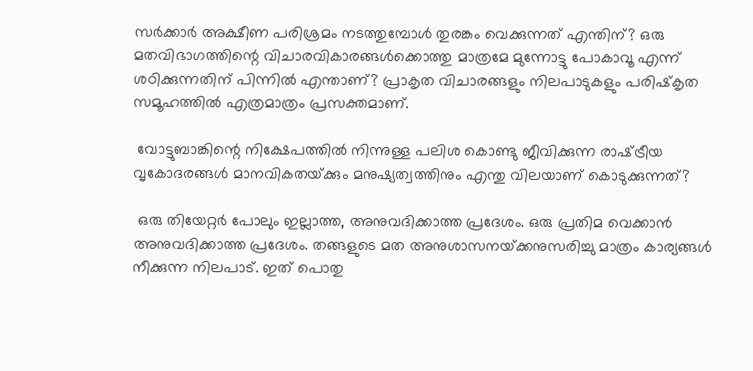സര്‍ക്കാര്‍ അക്ഷീണ പരിശ്രമം നടത്തുമ്പോള്‍ തുരങ്കം വെക്കുന്നത് എന്തിന്? ഒരു മതവിഭാഗത്തിന്റെ വിചാരവികാരങ്ങള്‍ക്കൊത്തു മാത്രമേ മുന്നോട്ടു പോകാവൂ എന്ന് ശഠിക്കുന്നതിന് പിന്നില്‍ എന്താണ്? പ്രാകൃത വിചാരങ്ങളും നിലപാടുകളും പരിഷ്‌കൃത സമൂഹത്തില്‍ എത്രമാത്രം പ്രസക്തമാണ്.

 വോട്ടുബാങ്കിന്റെ നിക്ഷേപത്തില്‍ നിന്നുള്ള പലിശ കൊണ്ടു ജീവിക്കുന്ന രാഷ്‌ട്രീയ വൃകോദരങ്ങള്‍ മാനവികതയ്‌ക്കും മനുഷ്യത്വത്തിനും എന്തു വിലയാണ് കൊടുക്കുന്നത്?

 ഒരു തിയേറ്റര്‍ പോലും ഇല്ലാത്ത, അനുവദിക്കാത്ത പ്രദേശം. ഒരു പ്രതിമ വെക്കാന്‍ അനുവദിക്കാത്ത പ്രദേശം. തങ്ങളുടെ മത അനുശാസനയ്‌ക്കനുസരിച്ചു മാത്രം കാര്യങ്ങള്‍ നീക്കുന്ന നിലപാട്. ഇത് പൊതു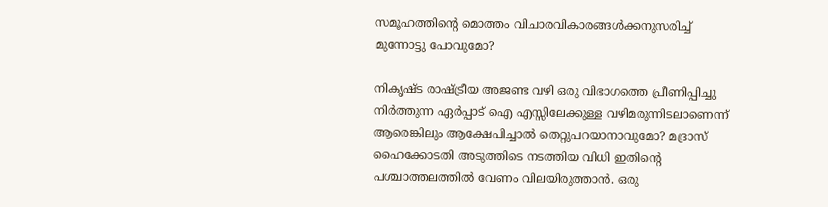സമൂഹത്തിന്റെ മൊത്തം വിചാരവികാരങ്ങള്‍ക്കനുസരിച്ച് മുന്നോട്ടു പോവുമോ?

നികൃഷ്ട രാഷ്‌ട്രീയ അജണ്ട വഴി ഒരു വിഭാഗത്തെ പ്രീണിപ്പിച്ചു നിര്‍ത്തുന്ന ഏര്‍പ്പാട് ഐ എസ്സിലേക്കുള്ള വഴിമരുന്നിടലാണെന്ന് ആരെങ്കിലും ആക്ഷേപിച്ചാല്‍ തെറ്റുപറയാനാവുമോ? മദ്രാസ് ഹൈക്കോടതി അടുത്തിടെ നടത്തിയ വിധി ഇതിന്റെ പശ്ചാത്തലത്തില്‍ വേണം വിലയിരുത്താന്‍. ഒരു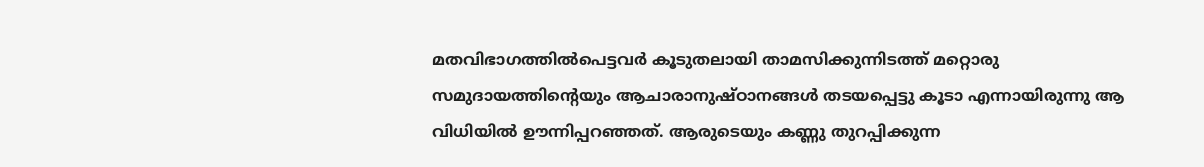മതവിഭാഗത്തില്‍പെട്ടവര്‍ കൂടുതലായി താമസിക്കുന്നിടത്ത് മറ്റൊരു സമുദായത്തിന്റെയും ആചാരാനുഷ്ഠാനങ്ങള്‍ തടയപ്പെട്ടു കൂടാ എന്നായിരുന്നു ആ  വിധിയില്‍ ഊന്നിപ്പറഞ്ഞത്. ആരുടെയും കണ്ണു തുറപ്പിക്കുന്ന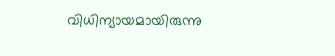വിധിന്യായമായിരുന്നു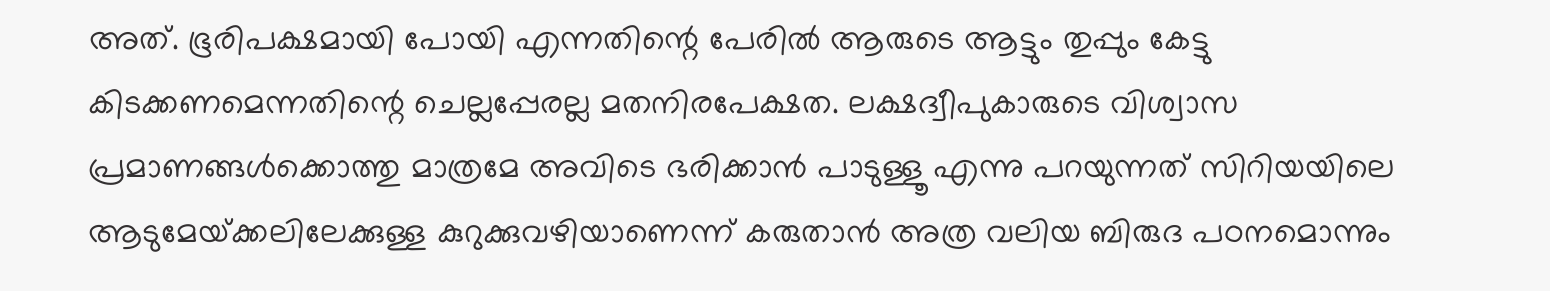അത്. ഭൂരിപക്ഷമായി പോയി എന്നതിന്റെ പേരില്‍ ആരുടെ ആട്ടും തുപ്പും കേട്ടു കിടക്കണമെന്നതിന്റെ ചെല്ലപ്പേരല്ല മതനിരപേക്ഷത. ലക്ഷദ്വീപുകാരുടെ വിശ്വാസ പ്രമാണങ്ങള്‍ക്കൊത്തു മാത്രമേ അവിടെ ഭരിക്കാന്‍ പാടുള്ളൂ എന്നു പറയുന്നത് സിറിയയിലെ ആടുമേയ്‌ക്കലിലേക്കുള്ള കുറുക്കുവഴിയാണെന്ന് കരുതാന്‍ അത്ര വലിയ ബിരുദ പഠനമൊന്നും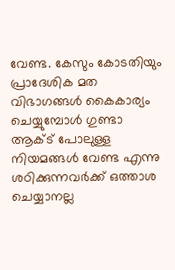വേണ്ട. കേസും കോടതിയും പ്രാദേശിക മത വിഭാഗങ്ങള്‍ കൈകാര്യം ചെയ്യുമ്പോള്‍ ഗുണ്ടാ ആക്ട് പോലുള്ള നിയമങ്ങള്‍ വേണ്ട എന്നു ശഠിക്കുന്നവര്‍ക്ക് ഒത്താശ ചെയ്യാനല്ല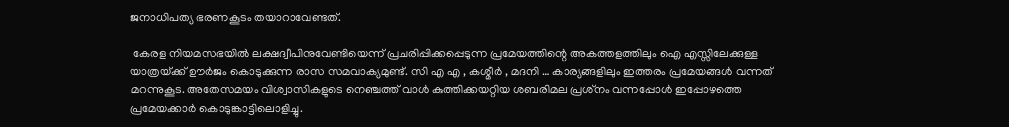ജനാധിപത്യ ഭരണകൂടം തയാറാവേണ്ടത്.

 കേരള നിയമസഭയില്‍ ലക്ഷദ്വീപിനുവേണ്ടിയെന്ന് പ്രചരിപ്പിക്കപ്പെടുന്ന പ്രമേയത്തിന്റെ അകത്തളത്തിലും ഐ എസ്സിലേക്കുള്ള യാത്രയ്‌ക്ക് ഊര്‍ജം കൊടുക്കുന്ന രാസ സമവാക്യമുണ്ട്. സി എ എ , കശ്മീര്‍ , മദനി … കാര്യങ്ങളിലും ഇത്തരം പ്രമേയങ്ങള്‍ വന്നത് മറന്നുകൂട. അതേസമയം വിശ്വാസികളുടെ നെഞ്ചത്ത് വാള്‍ കുത്തിക്കയറ്റിയ ശബരിമല പ്രശ്‌നം വന്നപ്പോള്‍ ഇപ്പോഴത്തെ പ്രമേയക്കാര്‍ കൊടുങ്കാട്ടിലൊളിച്ചു.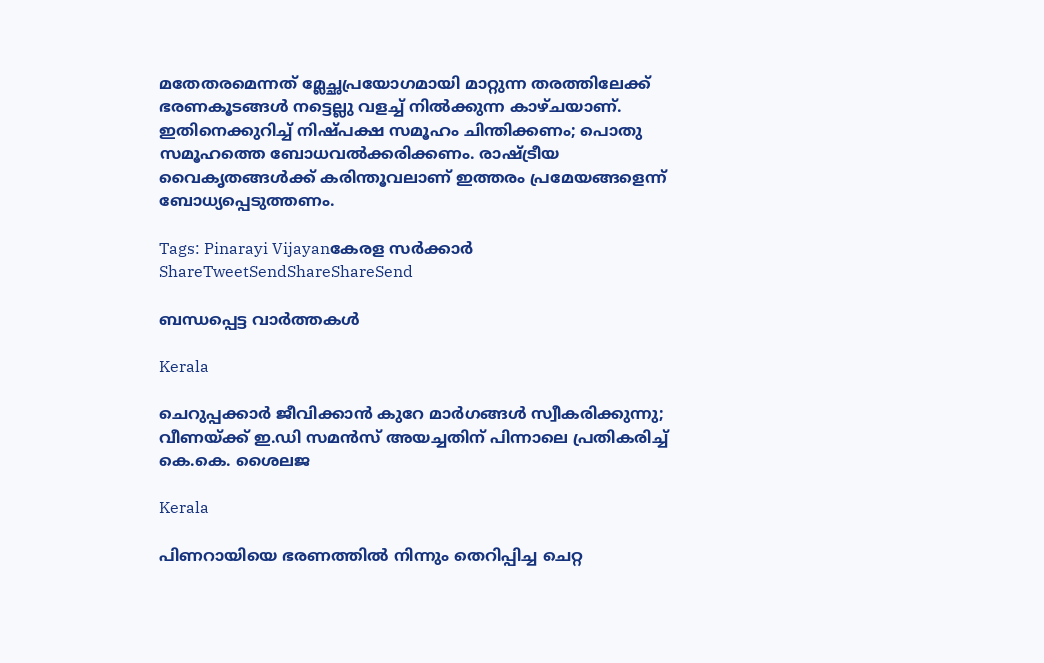മതേതരമെന്നത് മ്ലേച്ഛപ്രയോഗമായി മാറ്റുന്ന തരത്തിലേക്ക് ഭരണകൂടങ്ങള്‍ നട്ടെല്ലു വളച്ച് നില്‍ക്കുന്ന കാഴ്ചയാണ്. ഇതിനെക്കുറിച്ച് നിഷ്പക്ഷ സമൂഹം ചിന്തിക്കണം; പൊതു സമൂഹത്തെ ബോധവല്‍ക്കരിക്കണം. രാഷ്‌ട്രീയ വൈകൃതങ്ങള്‍ക്ക് കരിന്തൂവലാണ് ഇത്തരം പ്രമേയങ്ങളെന്ന് ബോധ്യപ്പെടുത്തണം.

Tags: Pinarayi Vijayanകേരള സര്‍ക്കാര്‍
ShareTweetSendShareShareSend

ബന്ധപ്പെട്ട വാര്‍ത്തകള്‍

Kerala

ചെറുപ്പക്കാർ ജീവിക്കാൻ കുറേ മാർഗങ്ങൾ സ്വീകരിക്കുന്നു; വീണയ്‌ക്ക് ഇ.ഡി സമൻസ് അയച്ചതിന് പിന്നാലെ പ്രതികരിച്ച് കെ.കെ. ശൈലജ

Kerala

പിണറായിയെ ഭരണത്തില്‍ നിന്നും തെറിപ്പിച്ച ചെറ്റ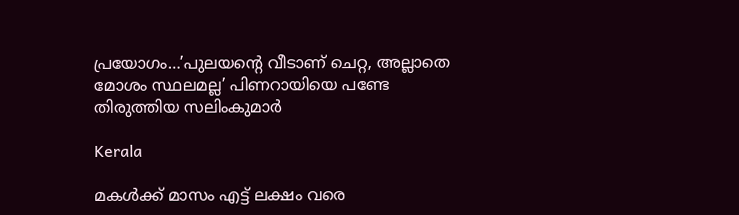പ്രയോഗം…’പുലയന്റെ വീടാണ് ചെറ്റ, അല്ലാതെ മോശം സ്ഥലമല്ല’ പിണറായിയെ പണ്ടേ തിരുത്തിയ സലിംകുമാര്‍

Kerala

മകള്‍ക്ക് മാസം എട്ട് ലക്ഷം വരെ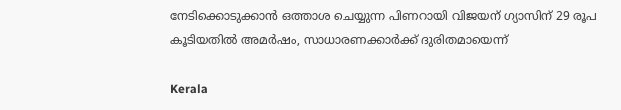നേടിക്കൊടുക്കാന്‍ ഒത്താശ ചെയ്യുന്ന പിണറായി വിജയന് ഗ്യാസിന് 29 രൂപ കൂടിയതില്‍ അമര്‍ഷം, സാധാരണക്കാര്‍ക്ക് ദുരിതമായെന്ന്

Kerala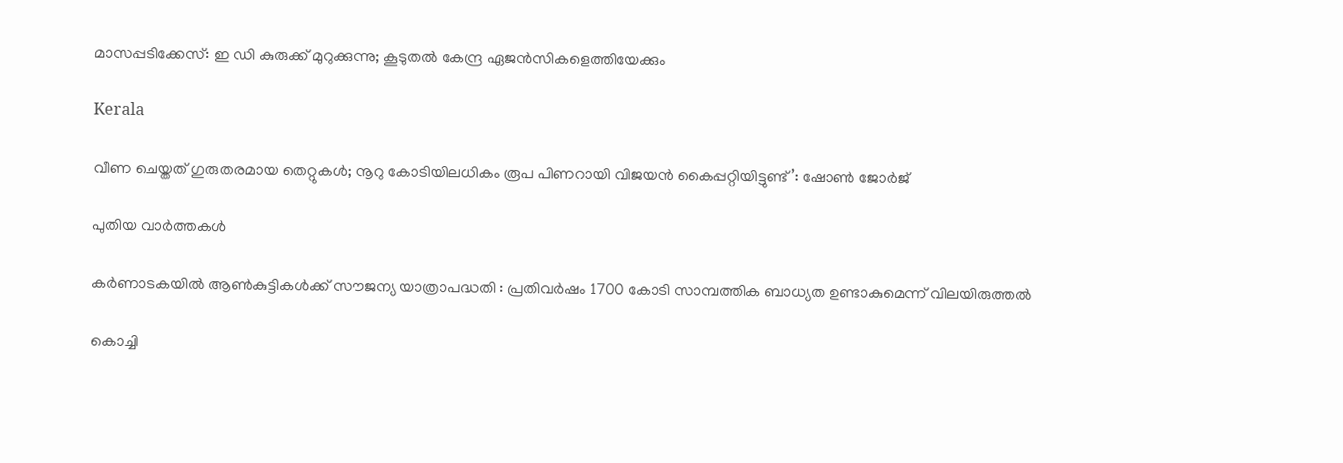മാസപ്പടിക്കേസ്: ഇ ഡി കുരുക്ക് മുറുക്കുന്നു; കൂടുതല്‍ കേന്ദ്ര ഏജന്‍സികളെത്തിയേക്കും

Kerala

വീണ ചെയ്തത് ഗുരുതരമായ തെറ്റുകള്‍; നൂറു കോടിയിലധികം രൂപ പിണറായി വിജയന്‍ കൈപ്പറ്റിയിട്ടുണ്ട്’: ഷോണ്‍ ജോര്‍ജ്

പുതിയ വാര്‍ത്തകള്‍

കര്‍ണാടകയില്‍ ആണ്‍കുട്ടികള്‍ക്ക് സൗജന്യ യാത്രാപദ്ധതി : പ്രതിവര്‍ഷം 1700 കോടി സാമ്പത്തിക ബാധ്യത ഉണ്ടാകുമെന്ന് വിലയിരുത്തല്‍

കൊച്ചി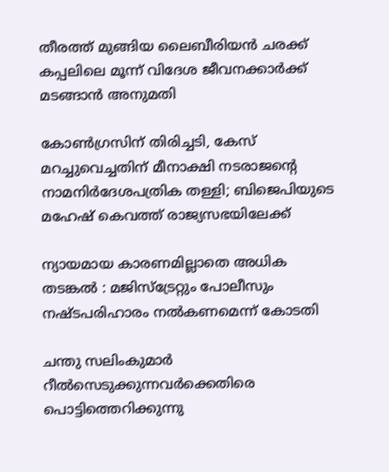തീരത്ത് മുങ്ങിയ ലൈബീരിയന്‍ ചരക്ക് കപ്പലിലെ മൂന്ന് വിദേശ ജീവനക്കാര്‍ക്ക് മടങ്ങാന്‍ അനുമതി

കോണ്‍ഗ്രസിന് തിരിച്ചടി, കേസ് മറച്ചുവെച്ചതിന് മീനാക്ഷി നടരാജന്റെ നാമനിര്‍ദേശപത്രിക തള്ളി; ബിജെപിയുടെ മഹേഷ് കെവത്ത് രാജ്യസഭയിലേക്ക്

ന്യായമായ കാരണമില്ലാതെ അധിക തടങ്കല്‍ : മജിസ്ട്രേറ്റും പോലീസും നഷ്ടപരിഹാരം നല്‍കണമെന്ന് കോടതി

ചന്തു സലിംകുമാര്‍ റീല്‍സെടുക്കുന്നവര്‍ക്കെതിരെ പൊട്ടിത്തെറിക്കുന്നു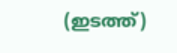(ഇടത്ത്)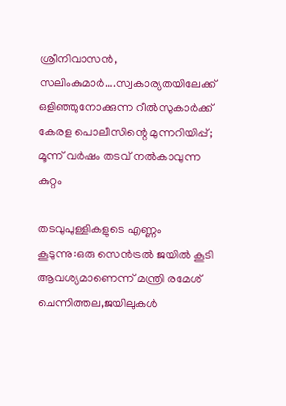ശ്രീനിവാസന്‍, സലിംകുമാര്‍….സ്വകാര്യതയിലേക്ക് ഒളിഞ്ഞുനോക്കുന്ന റീല്‍സുകാര്‍ക്ക് കേരള പൊലീസിന്റെ മുന്നറിയിപ്പ്; മൂന്ന് വര്‍ഷം തടവ് നല്‍കാവുന്ന കുറ്റം

തടവുപുള്ളികളുടെ എണ്ണം കൂടുന്നു:ഒരു സെന്‍ട്രല്‍ ജയില്‍ കൂടി ആവശ്യമാണെന്ന് മന്ത്രി രമേശ് ചെന്നിത്തല,ജയിലുകള്‍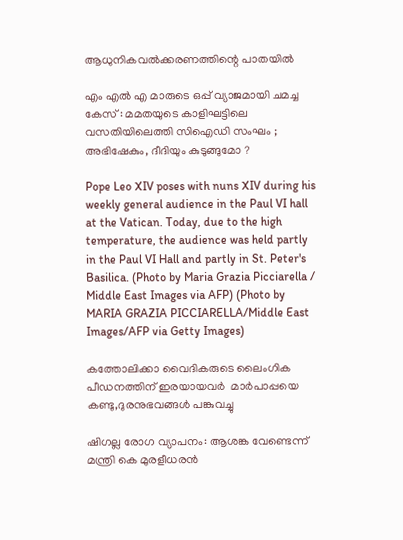ആധുനികവല്‍ക്കരണത്തിന്റെ പാതയില്‍

എം എൽ എ മാരുടെ ഒപ്പ് വ്യാജമായി ചമച്ച കേസ് : മമതയുടെ കാളിഘട്ടിലെ വസതിയിലെത്തി സിഐഡി സംഘം ; അഭിഷേകും, ദീദിയും കുടുങ്ങുമോ ?

Pope Leo XIV poses with nuns XIV during his weekly general audience in the Paul VI hall at the Vatican. Today, due to the high temperature, the audience was held partly in the Paul VI Hall and partly in St. Peter's Basilica. (Photo by Maria Grazia Picciarella / Middle East Images via AFP) (Photo by MARIA GRAZIA PICCIARELLA/Middle East Images/AFP via Getty Images)

കത്തോലിക്കാ വൈദികരുടെ ലൈംഗിക പീഡനത്തിന് ഇരയായവര്‍  മാര്‍പാപ്പയെ കണ്ടു,ദുരനുഭവങ്ങള്‍ പങ്കുവച്ചു

ഷിഗല്ല രോഗ വ്യാപനം: ആശങ്ക വേണ്ടെന്ന് മന്ത്രി കെ മുരളീധരന്‍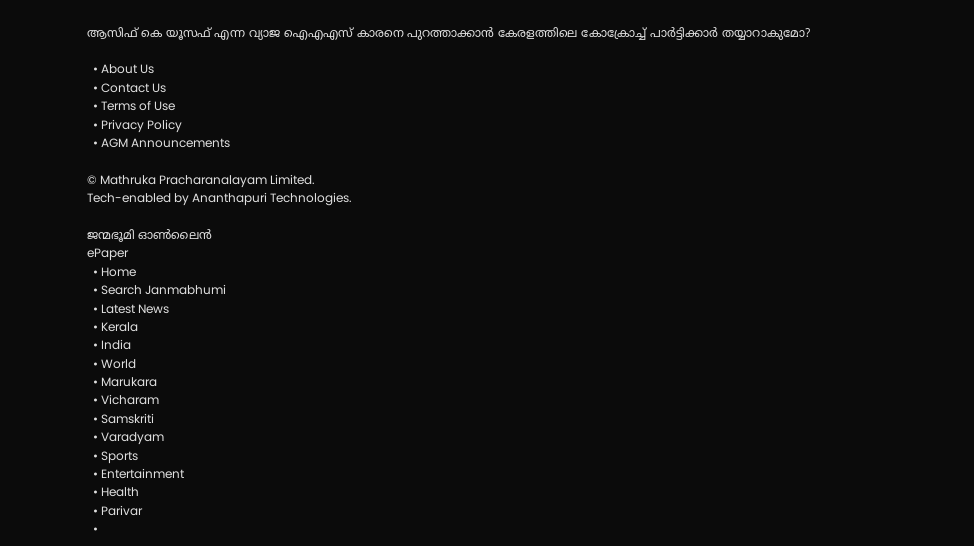ആസിഫ് കെ യൂസഫ് എന്ന വ്യാജ ഐഎഎസ് കാരനെ പുറത്താക്കാന്‍ കേരളത്തിലെ കോക്രോച്ച് പാര്‍ട്ടിക്കാര്‍ തയ്യാറാകുമോ?

  • About Us
  • Contact Us
  • Terms of Use
  • Privacy Policy
  • AGM Announcements

© Mathruka Pracharanalayam Limited.
Tech-enabled by Ananthapuri Technologies.

ജന്മഭൂമി ഓണ്‍ലൈന്‍
ePaper
  • Home
  • Search Janmabhumi
  • Latest News
  • Kerala
  • India
  • World
  • Marukara
  • Vicharam
  • Samskriti
  • Varadyam
  • Sports
  • Entertainment
  • Health
  • Parivar
  •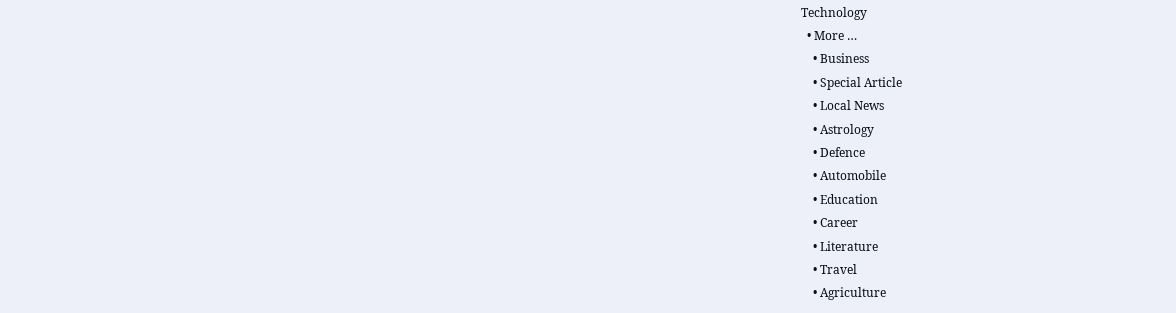Technology
  • More …
    • Business
    • Special Article
    • Local News
    • Astrology
    • Defence
    • Automobile
    • Education
    • Career
    • Literature
    • Travel
    • Agriculture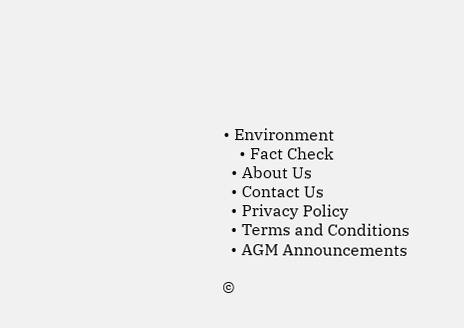• Environment
    • Fact Check
  • About Us
  • Contact Us
  • Privacy Policy
  • Terms and Conditions
  • AGM Announcements

©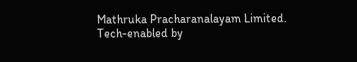Mathruka Pracharanalayam Limited.
Tech-enabled by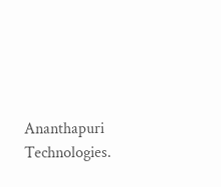Ananthapuri Technologies.